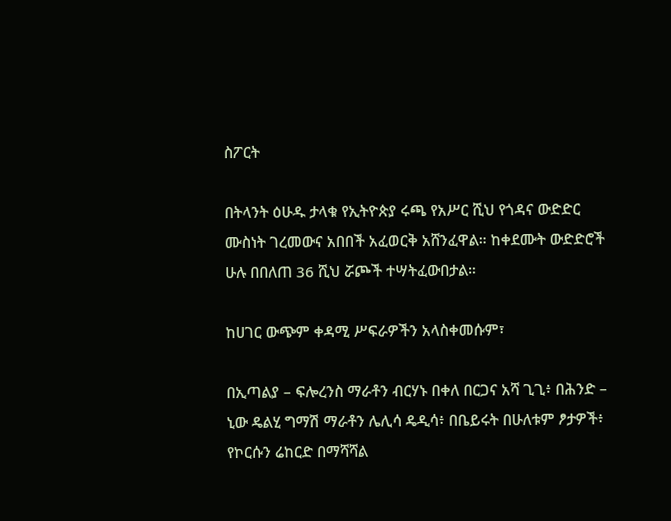ስፖርት

በትላንት ዕሁዱ ታላቁ የኢትዮጵያ ሩጫ የአሥር ሺህ የጎዳና ውድድር ሙስነት ገረመውና አበበች አፈወርቅ አሸንፈዋል። ከቀደሙት ውድድሮች ሁሉ በበለጠ 36 ሺህ ሯጮች ተሣትፈውበታል።

ከሀገር ውጭም ቀዳሚ ሥፍራዎችን አላስቀመሱም፣

በኢጣልያ – ፍሎረንስ ማራቶን ብርሃኑ በቀለ በርጋና አሻ ጊጊ፥ በሕንድ – ኒው ዴልሂ ግማሽ ማራቶን ሌሊሳ ዴዲሳ፥ በቤይሩት በሁለቱም ፆታዎች፥ የኮርሱን ሬከርድ በማሻሻል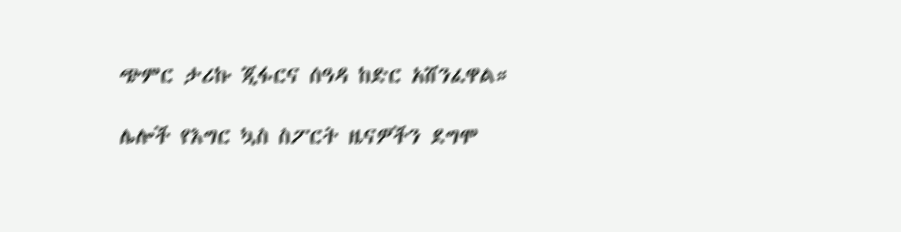ጭምር ታሪኩ ጂፋርና ሰዓዳ ከድር አሸንፈዋል።

ሌሎች የእግር ኳስ ስፖርት ዜናዎችን ደግሞ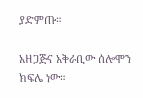ያድምጡ።

አዘጋጅና አቅራቢው ሰሎሞን ክፍሌ ነው።